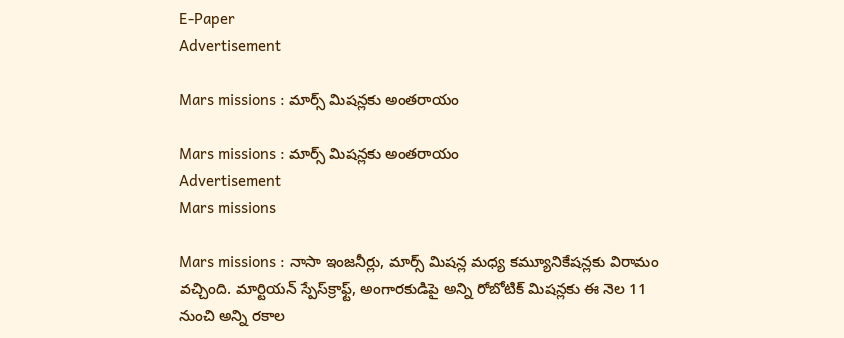E-Paper
Advertisement

Mars missions : మార్స్ మిషన్లకు అంతరాయం

Mars missions : మార్స్ మిషన్లకు అంతరాయం
Advertisement
Mars missions

Mars missions : నాసా ఇంజనీర్లు, మార్స్ మిషన్ల మధ్య కమ్యూనికేషన్లకు విరామం వచ్చింది. మార్టియన్ స్పేస్‌క్రాఫ్ట్, అంగారకుడిపై అన్ని రోబోటిక్ మిషన్లకు ఈ నెల 11 నుంచి అన్ని రకాల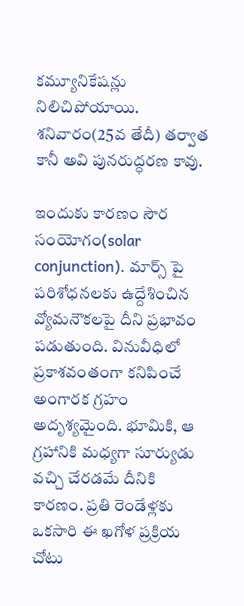కమ్యూనికేషన్లు నిలిచిపోయాయి. శనివారం(25వ తేదీ) తర్వాత కానీ అవి పునరుద్ధరణ కావు.

ఇందుకు కారణం సౌర సంయోగం(solar conjunction). మార్స్ పై పరిశోధనలకు ఉద్దేశించిన వ్యోమనౌకలపై దీని ప్రభావం పడుతుంది. వినువీధిలో ప్రకాశవంతంగా కనిపించే అంగారక గ్రహం అదృశ్యమైంది. భూమికి, ఆ గ్రహానికి మధ్యగా సూర్యుడు వచ్చి చేరడమే దీనికి కారణం. ప్రతి రెండేళ్లకు ఒకసారి ఈ ఖగోళ ప్రక్రియ చోటు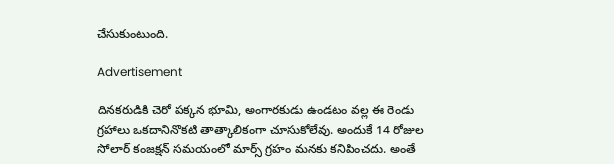చేసుకుంటుంది.

Advertisement

దినకరుడికి చెరో పక్కన భూమి, అంగారకుడు ఉండటం వల్ల ఈ రెండు గ్రహాలు ఒకదానినొకటి తాత్కాలికంగా చూసుకోలేవు. అందుకే 14 రోజుల సోలార్ కంజక్షన్ సమయంలో మార్స్ గ్రహం మనకు కనిపించదు. అంతే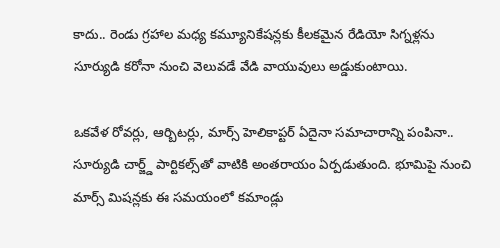కాదు.. రెండు గ్రహాల మధ్య కమ్యూనికేషన్లకు కీలకమైన రేడియో సిగ్నళ్లను సూర్యుడి కరోనా నుంచి వెలువడే వేడి వాయువులు అడ్డుకుంటాయి.

ఒకవేళ రోవర్లు, ఆర్బిటర్లు, మార్స్ హెలికాప్టర్ ఏదైనా సమాచారాన్ని పంపినా.. సూర్యుడి చార్జ్డ్ పార్టికల్స్‌తో వాటికి అంతరాయం ఏర్పడుతుంది. భూమిపై నుంచి మార్స్ మిషన్లకు ఈ సమయంలో కమాండ్లు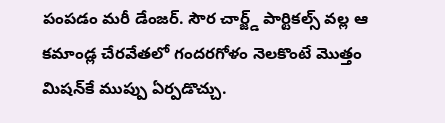పంపడం మరీ డేంజర్. సౌర చార్జ్డ్ పార్టికల్స్‌ వల్ల ఆ కమాండ్ల చేరవేతలో గందరగోళం నెలకొంటే మొత్తం మిషన్‌కే ముప్పు ఏర్పడొచ్చు.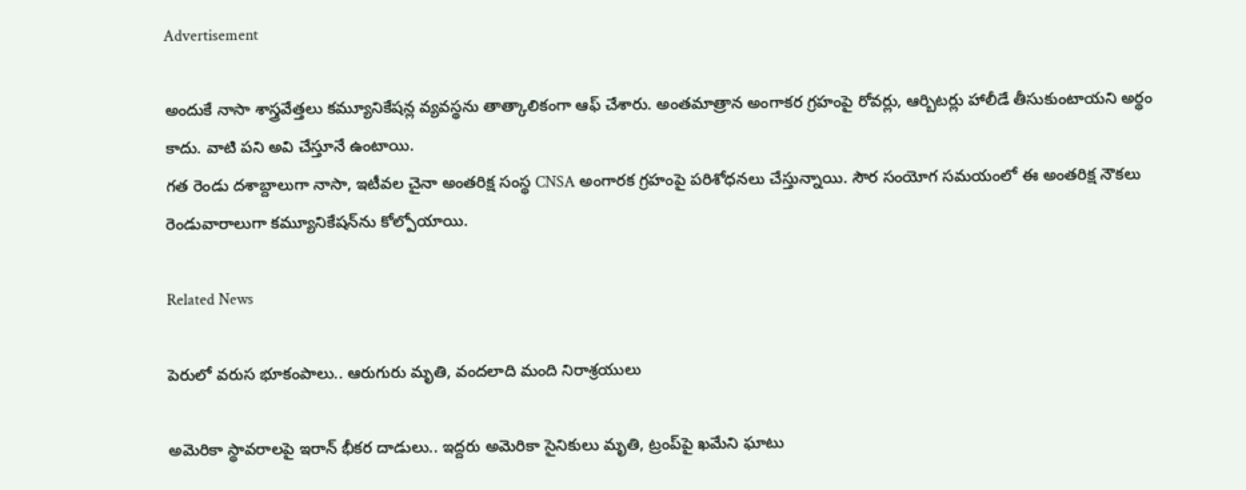Advertisement

అందుకే నాసా శాస్త్రవేత్తలు కమ్యూనికేషన్ల వ్యవస్థను తాత్కాలికంగా ఆఫ్ చేశారు. అంతమాత్రాన అంగాకర గ్రహంపై రోవర్లు, ఆర్బిటర్లు హాలీడే తీసుకుంటాయని అర్థం కాదు. వాటి పని అవి చేస్తూనే ఉంటాయి.
గత రెండు దశాబ్దాలుగా నాసా, ఇటీవల చైనా అంతరిక్ష సంస్థ CNSA అంగారక గ్రహంపై పరిశోధనలు చేస్తున్నాయి. సౌర సంయోగ సమయంలో ఈ అంతరిక్ష నౌకలు రెండువారాలుగా కమ్యూనికేషన్‌‌ను కోల్పోయాయి.

Related News

పెరులో వరుస భూకంపాలు.. ఆరుగురు మృతి, వందలాది మంది నిరాశ్రయులు

అమెరికా స్థావరాలపై ఇరాన్ భీకర దాడులు.. ఇద్దరు అమెరికా సైనికులు మృతి, ట్రంప్‌పై ఖమేని ఘాటు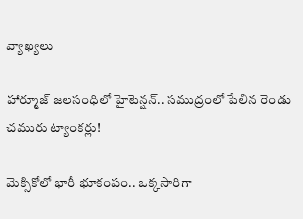వ్యాఖ్యలు

హార్మూజ్ జలసంధిలో హైటెన్షన్.. సముద్రంలో పేలిన రెండు చమురు ట్యాంకర్లు!

మెక్సికోలో భారీ భూకంపం.. ఒక్కసారిగా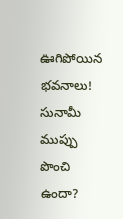ఊగిపోయిన భవనాలు! సునామీ ముప్పు పొంచి ఉందా?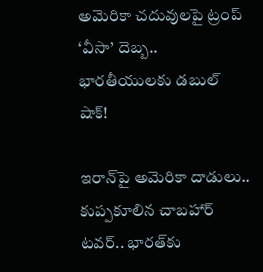అమెరికా చదువులపై ట్రంప్ ‘వీసా’ దెబ్బ.. భారతీయులకు డబుల్ షాక్!

ఇరాన్‌పై అమెరికా దాడులు.. కుప్పకూలిన చాబహార్ టవర్.. భారత్‌కు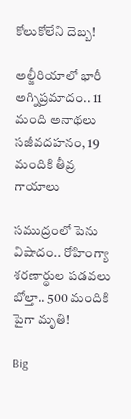కోలుకోలేని దెబ్బ!

అల్జీరియాలో భారీ అగ్నిప్రమాదం.. 11 మంది అనాథలు సజీవదహనం, 19 మందికి తీవ్ర గాయాలు

సముద్రంలో పెను విషాదం.. రోహింగ్యా శరణార్థుల పడవలు బోల్తా.. 500 మందికి పైగా మృతి!

Big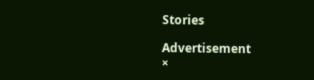Stories

Advertisement
×